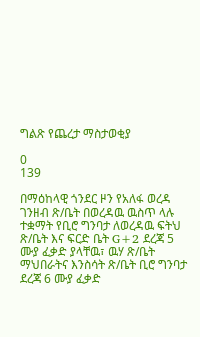ግልጽ የጨረታ ማስታወቂያ

0
139

በማዕከላዊ ጎንደር ዞን የአለፋ ወረዳ ገንዘብ ጽ/ቤት በወረዳዉ ዉስጥ ላሉ ተቋማት የቢሮ ግንባታ ለወረዳዉ ፍትህ ጽ/ቤት እና ፍርድ ቤት G+2 ደረጃ 5 ሙያ ፈቃድ ያላቸዉ፣ ዉሃ ጽ/ቤት ማህበራትና እንስሳት ጽ/ቤት ቢሮ ግንባታ ደረጃ 6 ሙያ ፈቃድ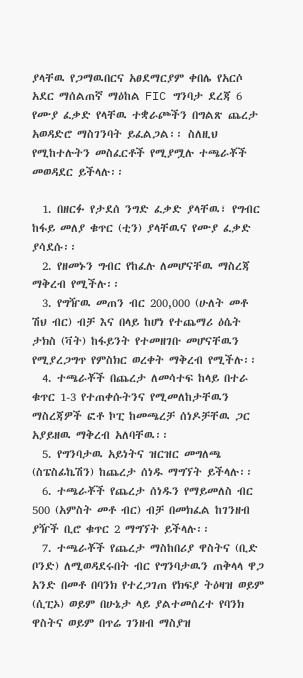ያላቸዉ የጋማዉበርና አፀደማርያም ቀበሌ የአርሶ አደር ማሰልጠኛ ማዕከል FIC ግንባታ ደረጃ 6 የሙያ ፈቃድ የላቸዉ ተቋራጮችን በግልጽ ጨረታ አወዳድሮ ማስገንባት ይፈልጋል፡፡ ስለዚህ የሚከተሉትን መስፈርቶች የሚያሟሉ ተጫራቾች መወዳደር ይችላሉ፡፡

  1. በዘርፉ የታደሰ ንግድ ፈቃድ ያላቸዉ፣ የግብር ከፋይ መለያ ቁጥር (ቲን) ያላቸዉና የሙያ ፈቃድ ያሳደሱ፡፡
  2. የዘመኑን ግብር የከፈሉ ለመሆናቸዉ ማስረጃ ማቅረብ የሚችሉ፡፡
  3. የግዥዉ መጠን ብር 200,000 (ሁለት መቶ ሽህ ብር) ብቻ እና በላይ ከሆነ የተጨማሪ ዕሴት ታክስ (ቫት) ከፋይንት የተመዘገቡ መሆናቸዉን የሚያረጋግጥ የምስክር ወረቀት ማቅረብ የሚችሉ፡፡
  4. ተጫራቾች በጨረታ ለመሳተፍ ከላይ በተራ ቁጥር 1-3 የተጠቀሱትንና የሚመለከታቸዉን ማስረጃዎች ፎቶ ኮፒ ከመጫረቻ ሰነዶቻቸዉ ጋር አያይዘዉ ማቅረብ አለባቸዉ፡፡
  5. የግንባታዉ አይነትና ዝርዝር መግለጫ (ስፔስፊኬሽን) ከጨረታ ሰነዱ ማግኘት ይችላሉ፡፡
  6. ተጫራቾች የጨረታ ሰነዱን የማይመለስ ብር 500 (አምስት መቶ ብር) ብቻ በመክፈል ከገንዘብ ያዥች ቢሮ ቁጥር 2 ማግኘት ይችላሉ፡፡
  7. ተጫራቾች የጨረታ ማስከበሪያ ዋስትና (ቢድ ቦንድ) ለሚወዳደሩበት ብር የግንባታዉን ጠቅላላ ዋጋ አንድ በመቶ በባንክ የተረጋገጠ የክፍያ ትዕዛዝ ወይም (ሲፒኦ) ወይም በሁኔታ ላይ ያልተመሰረተ የባንክ ዋስትና ወይም በጥሬ ገንዘብ ማስያዝ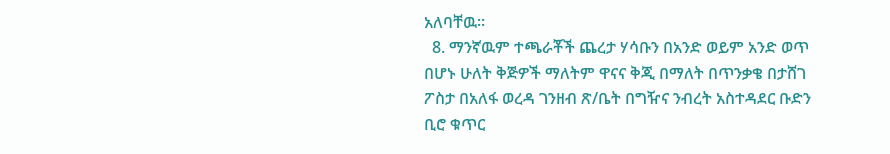አለባቸዉ፡፡
  8. ማንኛዉም ተጫራቾች ጨረታ ሃሳቡን በአንድ ወይም አንድ ወጥ በሆኑ ሁለት ቅጅዎች ማለትም ዋናና ቅጂ በማለት በጥንቃቄ በታሸገ ፖስታ በአለፋ ወረዳ ገንዘብ ጽ/ቤት በግዥና ንብረት አስተዳደር ቡድን ቢሮ ቁጥር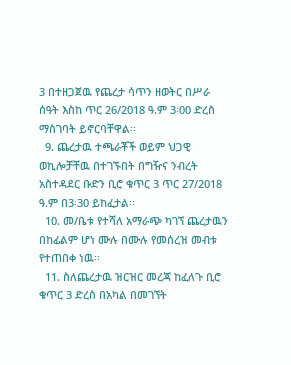3 በተዘጋጀዉ የጨረታ ሳጥን ዘወትር በሥራ ሰዓት እስከ ጥር 26/2018 ዓ.ም 3፡00 ድረስ ማስገባት ይኖርባቸዋል፡፡
  9. ጨረታዉ ተጫራቾች ወይም ህጋዊ ወኪሎቻቸዉ በተገኙበት በግዥና ንብረት አስተዳደር ቡድን ቢሮ ቁጥር 3 ጥር 27/2018 ዓ.ም በ3፡30 ይከፈታል፡፡
  10. መ/ቤቱ የተሻለ አማራጭ ካገኘ ጨረታዉን በከፊልም ሆነ ሙሉ በሙሉ የመሰረዝ መብቱ የተጠበቀ ነዉ፡፡
  11. ስለጨረታዉ ዝርዝር መረጃ ከፈለጉ ቢሮ ቁጥር 3 ድረስ በአካል በመገኘት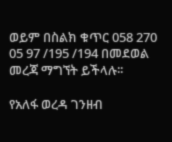ወይም በስልክ ቁጥር 058 270 05 97 /195 /194 በመደወል መረጃ ማግኘት ይችላሉ፡፡

የአለፋ ወረዳ ገንዘብ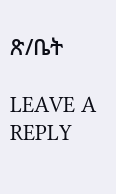ጽ/ቤት

LEAVE A REPLY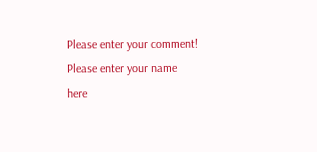Please enter your comment!
Please enter your name here